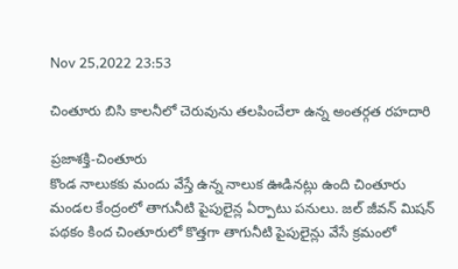Nov 25,2022 23:53

చింతూరు బిసి కాలనీలో చెరువును తలపించేలా ఉన్న అంతర్గత రహదారి

ప్రజాశక్తి-చింతూరు
కొండ నాలుకకు మందు వేస్తే ఉన్న నాలుక ఊడినట్లు ఉంది చింతూరు మండల కేంద్రంలో తాగునీటి పైపులైన్ల ఏర్పాటు పనులు. జల్‌ జీవన్‌ మిషన్‌ పథకం కింద చింతూరులో కొత్తగా తాగునీటి పైపులైన్లు వేసే క్రమంలో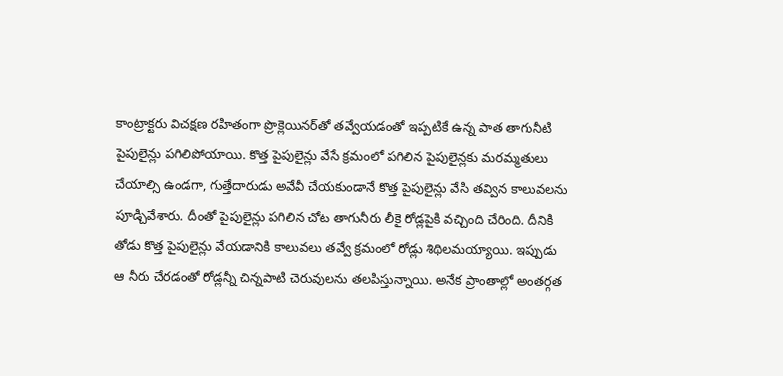కాంట్రాక్టరు విచక్షణ రహితంగా ప్రొక్లెయినర్‌తో తవ్వేయడంతో ఇప్పటికే ఉన్న పాత తాగునీటి పైపులైన్లు పగిలిపోయాయి. కొత్త పైపులైన్లు వేసే క్రమంలో పగిలిన పైపులైన్లకు మరమ్మతులు చేయాల్సి ఉండగా, గుత్తేదారుడు అవేవీ చేయకుండానే కొత్త పైపులైన్లు వేసి తవ్విన కాలువలను పూడ్చివేశారు. దీంతో పైపులైన్లు పగిలిన చోట తాగునీరు లీకై రోడ్లపైకి వచ్చింది చేరింది. దీనికి తోడు కొత్త పైపులైన్లు వేయడానికి కాలువలు తవ్వే క్రమంలో రోడ్లు శిథిలమయ్యాయి. ఇప్పుడు ఆ నీరు చేరడంతో రోడ్లన్నీ చిన్నపాటి చెరువులను తలపిస్తున్నాయి. అనేక ప్రాంతాల్లో అంతర్గత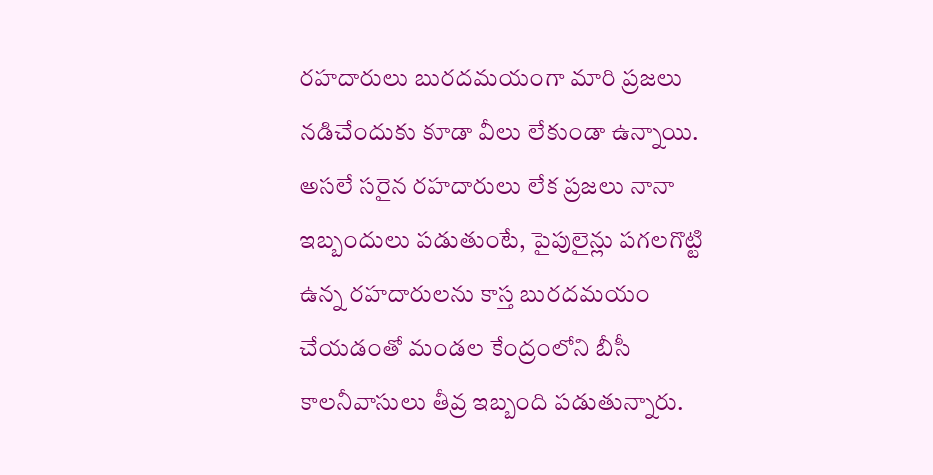రహదారులు బురదమయంగా మారి ప్రజలు నడిచేందుకు కూడా వీలు లేకుండా ఉన్నాయి. అసలే సరైన రహదారులు లేక ప్రజలు నానా ఇబ్బందులు పడుతుంటే, పైపులైన్లు పగలగొట్టి ఉన్న రహదారులను కాస్త బురదమయం చేయడంతో మండల కేంద్రంలోని బీసీ కాలనీవాసులు తీవ్ర ఇబ్బంది పడుతున్నారు.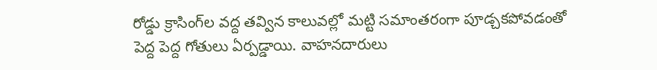రోడ్డు క్రాసింగ్‌ల వద్ద తవ్విన కాలువల్లో మట్టి సమాంతరంగా పూడ్చకపోవడంతో పెద్ద పెద్ద గోతులు ఏర్పడ్డాయి. వాహనదారులు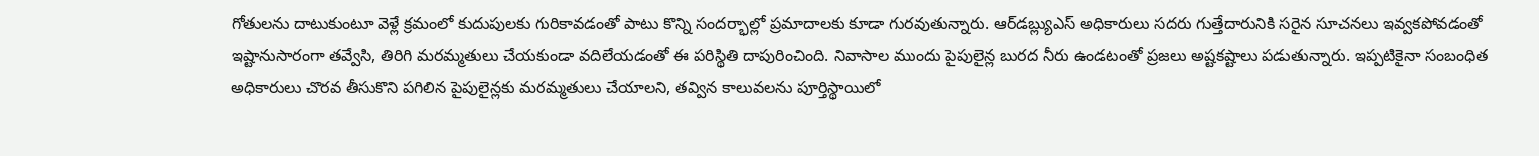గోతులను దాటుకుంటూ వెళ్లే క్రమంలో కుదుపులకు గురికావడంతో పాటు కొన్ని సందర్భాల్లో ప్రమాదాలకు కూడా గురవుతున్నారు. ఆర్‌డబ్ల్యుఎస్‌ అధికారులు సదరు గుత్తేదారునికి సరైన సూచనలు ఇవ్వకపోవడంతో ఇష్టానుసారంగా తవ్వేసి, తిరిగి మరమ్మతులు చేయకుండా వదిలేయడంతో ఈ పరిస్థితి దాపురించింది. నివాసాల ముందు పైపులైన్ల బురద నీరు ఉండటంతో ప్రజలు అష్టకష్టాలు పడుతున్నారు. ఇప్పటికైనా సంబంధిత అధికారులు చొరవ తీసుకొని పగిలిన పైపులైన్లకు మరమ్మతులు చేయాలని, తవ్విన కాలువలను పూర్తిస్థాయిలో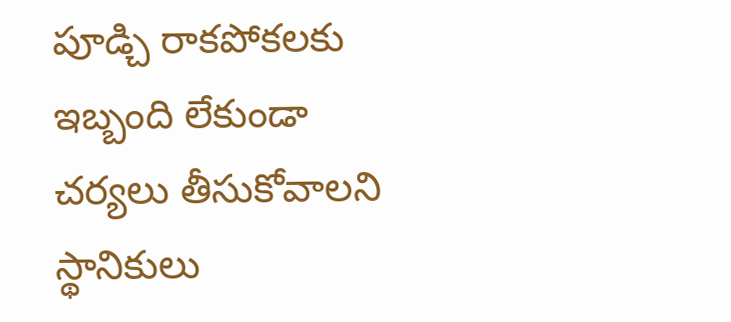పూడ్చి రాకపోకలకు ఇబ్బంది లేకుండా చర్యలు తీసుకోవాలని స్థానికులు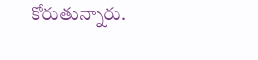కోరుతున్నారు.